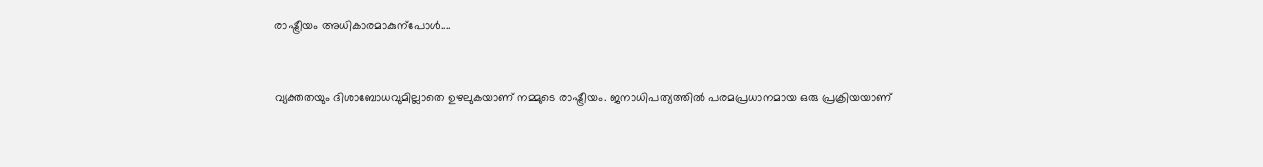രാഷ്ട്രീയം അധികാരമാകുന്പോൾ‍....


വ്യക്തതയും ദിശാബോധവുമില്ലാതെ ഉഴലുകയാണ് നമ്മുടെ രാഷ്ട്രീയം. ജനാധിപത്യത്തിൽ‍ പരമപ്രധാനമായ ഒരു പ്രക്രിയയാണ്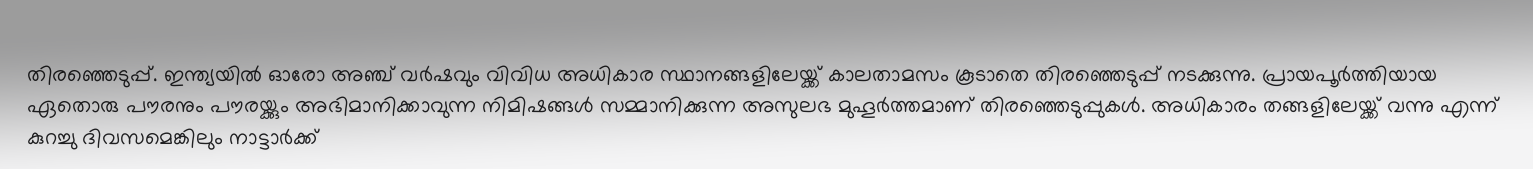തിരഞ്ഞെടുപ്പ്. ഇന്ത്യയിൽ‍ ഓരോ അഞ്ച് വർഷവും വിവിധ അധികാര സ്ഥാനങ്ങളിലേയ്ക്ക് കാലതാമസം കൂടാതെ തിരഞ്ഞെടുപ്പ് നടക്കുന്നു. പ്രായപൂർ‍ത്തിയായ ഏതൊരു പൗരനും പൗരയ്ക്കും അഭിമാനിക്കാവുന്ന നിമിഷങ്ങൾ‍ സമ്മാനിക്കുന്ന അസുലഭ മുഹൂർ‍ത്തമാണ് തിരഞ്ഞെടുപ്പുകൾ‍. അധികാരം തങ്ങളിലേയ്ക്ക് വന്നു എന്ന് കുറച്ചു ദിവസമെങ്കിലും നാട്ടാർ‍ക്ക്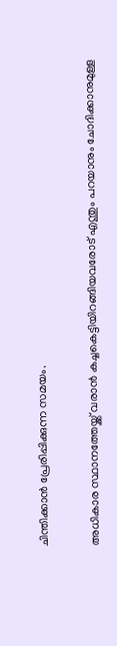ചിന്തിക്കാൻ പ്രേരിപ്പിക്കുന്ന സമയം.

അധികാര സ്ഥാനത്തേയ്ക്ക് വരാൻ‍ കച്ചകെട്ടിയിറങ്ങിയവരോട് എന്തും പറയാനും ചോദിക്കാനുമുള്ള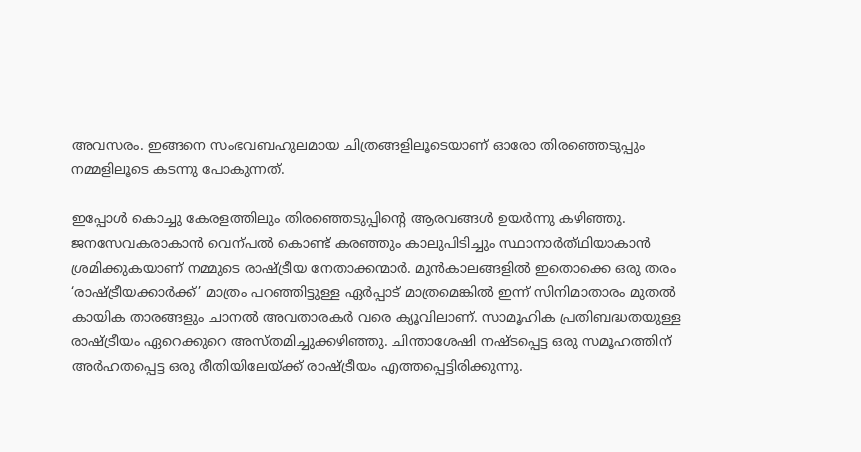അവസരം. ഇങ്ങനെ സംഭവബഹുലമായ ചിത്രങ്ങളിലൂടെയാണ് ഓരോ തിരഞ്ഞെടുപ്പും നമ്മളിലൂടെ കടന്നു പോകുന്നത്.

ഇപ്പോൾ‍ കൊച്ചു കേരളത്തിലും തിരഞ്ഞെടുപ്പിന്‍റെ ആരവങ്ങൾ‍ ഉയർ‍ന്നു കഴിഞ്ഞു. ജനസേവകരാകാൻ വെന്പൽ‍ കൊണ്ട് കരഞ്ഞും കാലുപിടിച്ചും സ്ഥാനാർത്‍ഥിയാകാൻ‍ ശ്രമിക്കുകയാണ് നമ്മുടെ രാഷ്ട്രീയ നേതാക്കന്മാർ‍. മുൻകാലങ്ങളിൽ‍ ഇതൊക്കെ ഒരു തരം ‘രാഷ്ട്രീയക്കാർ‍ക്ക്’ മാത്രം പറഞ്ഞിട്ടുള്ള ഏർ‍പ്പാട് മാത്രമെങ്കിൽ‍ ഇന്ന് സിനിമാതാരം മുതൽ‍ കായിക താരങ്ങളും ചാനൽ‍ അവതാരകർ‍ വരെ ക്യൂവിലാണ്. സാമൂഹിക പ്രതിബദ്ധതയുള്ള രാഷ്ട്രീയം ഏറെക്കുറെ അസ്തമിച്ചുക്കഴിഞ്ഞു. ചിന്താശേഷി നഷ്ടപ്പെട്ട ഒരു സമൂഹത്തിന് അർ‍ഹതപ്പെട്ട ഒരു രീതിയിലേയ്ക്ക് രാഷ്ട്രീയം എത്തപ്പെട്ടിരിക്കുന്നു.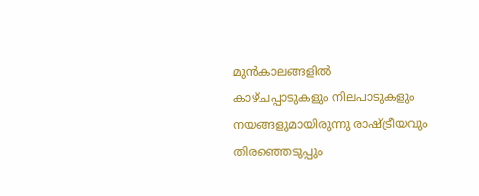മുൻകാലങ്ങളിൽ‍ കാഴ്ചപ്പാടുകളും നിലപാടുകളും നയങ്ങളുമായിരുന്നു രാഷ്ട്രീയവും തിരഞ്ഞെടുപ്പും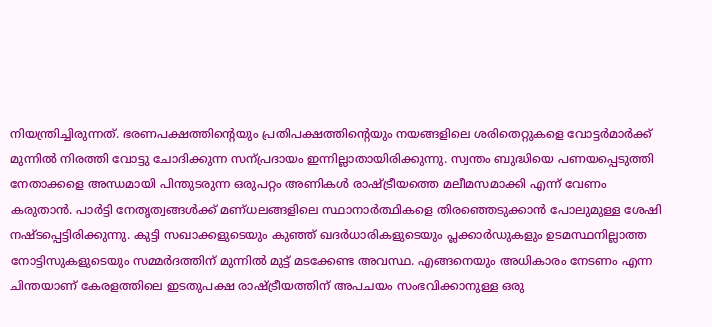നിയന്ത്രിച്ചിരുന്നത്. ഭരണപക്ഷത്തിന്റെയും പ്രതിപക്ഷത്തിന്റെയും നയങ്ങളിലെ ശരിതെറ്റുകളെ വോട്ടർ‍മാർ‍ക്ക് മുന്നിൽ‍ നിരത്തി വോട്ടു ചോദിക്കുന്ന സന്പ്രദായം ഇന്നില്ലാതായിരിക്കുന്നു. സ്വന്തം ബുദ്ധിയെ പണയപ്പെടുത്തി നേതാക്കളെ അന്ധമായി പിന്തുടരുന്ന ഒരുപറ്റം അണികൾ‍ രാഷ്ട്രീയത്തെ മലീമസമാക്കി എന്ന് വേണം കരുതാൻ. പാർ‍ട്ടി നേതൃത്വങ്ങൾ‍ക്ക് മണ്ധലങ്ങളിലെ സ്ഥാനാർ‍ത്ഥികളെ തിരഞ്ഞെടുക്കാൻ‍ പോലുമുള്ള ശേഷി നഷ്ടപ്പെട്ടിരിക്കുന്നു. കുട്ടി സഖാക്കളുടെയും കുഞ്ഞ് ഖദർ‍ധാരികളുടെയും പ്ലക്കാർ‍ഡുകളും ഉടമസ്ഥനില്ലാത്ത നോട്ടിസുകളുടെയും സമ്മർ‍ദത്തിന് മുന്നിൽ‍ മുട്ട് മടക്കേണ്ട അവസ്ഥ. എങ്ങനെയും അധികാരം നേടണം എന്ന ചിന്തയാണ് കേരളത്തിലെ ഇടതുപക്ഷ രാഷ്ട്രീയത്തിന് അപചയം സംഭവിക്കാനുള്ള ഒരു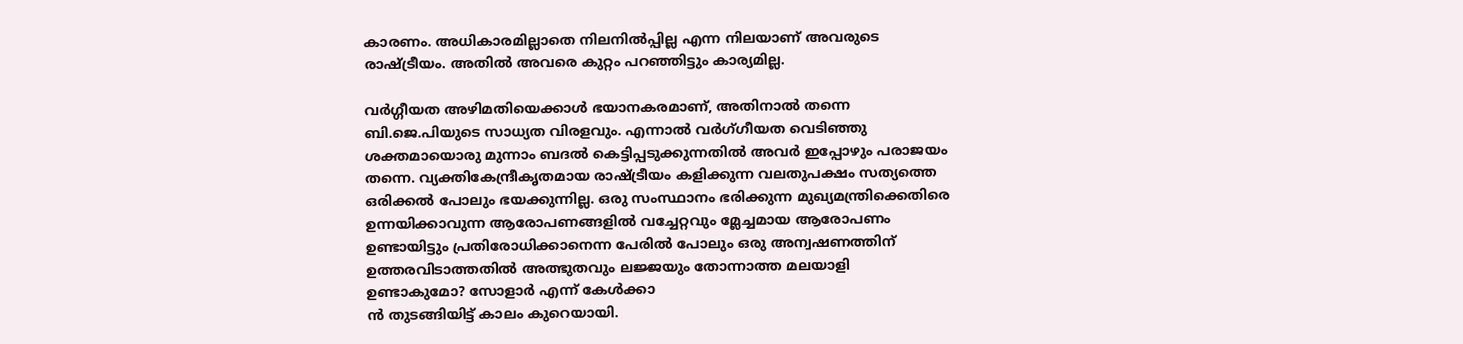കാരണം. അധികാരമില്ലാതെ നിലനിൽ‍പ്പില്ല എന്ന നിലയാണ് അവരുടെ രാഷ്ട്രീയം. അതിൽ‍ അവരെ കുറ്റം പറഞ്ഞിട്ടും കാര്യമില്ല.

വർ‍ഗ്ഗീയത അഴിമതിയെക്കാൾ‍ ഭയാനകരമാണ്, അതിനാൽ‍ തന്നെ ബി.ജെ.പിയുടെ സാധ്യത വിരളവും. എന്നാൽ‍ വർഗ്‍ഗീയത വെടിഞ്ഞു ശക്തമായൊരു മുന്നാം ബദൽ‍ കെട്ടിപ്പടുക്കുന്നതിൽ‍ അവർ‍ ഇപ്പോഴും പരാജയം തന്നെ. വ്യക്തികേന്ദ്രീകൃതമായ രാഷ്ട്രീയം കളിക്കുന്ന വലതുപക്ഷം സത്യത്തെ ഒരിക്കൽ‍ പോലും ഭയക്കുന്നില്ല. ഒരു സംസ്ഥാനം ഭരിക്കുന്ന മുഖ്യമന്ത്രിക്കെതിരെ ഉന്നയിക്കാവുന്ന ആരോപണങ്ങളിൽ‍ വച്ചേറ്റവും മ്ലേച്ചമായ ആരോപണം ഉണ്ടായിട്ടും പ്രതിരോധിക്കാനെന്ന പേരിൽ‍ പോലും ഒരു അന്വഷണത്തിന് ഉത്തരവിടാത്തതിൽ‍ അത്ഭുതവും ലജ്ജയും തോന്നാത്ത മലയാളി ഉണ്ടാകുമോ? സോളാർ‍ എന്ന് കേൾ‍ക്കാ
ൻ തുടങ്ങിയിട്ട് കാലം കുറെയായി.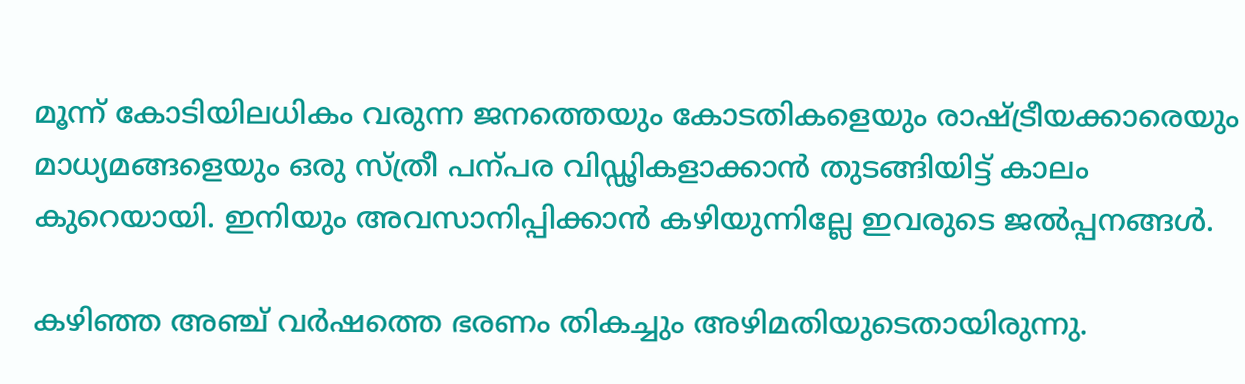മൂന്ന് കോടിയിലധികം വരുന്ന ജനത്തെയും കോടതികളെയും രാഷ്ട്രീയക്കാരെയും മാധ്യമങ്ങളെയും ഒരു സ്ത്രീ പന്പര വിഡ്ഢികളാക്കാൻ തുടങ്ങിയിട്ട് കാലം കുറെയായി. ഇനിയും അവസാനിപ്പിക്കാൻ‍ കഴിയുന്നില്ലേ ഇവരുടെ ജൽ‍പ്പനങ്ങൾ‍.

കഴിഞ്ഞ അഞ്ച് വർ‍ഷത്തെ ഭരണം തികച്ചും അഴിമതിയുടെതായിരുന്നു.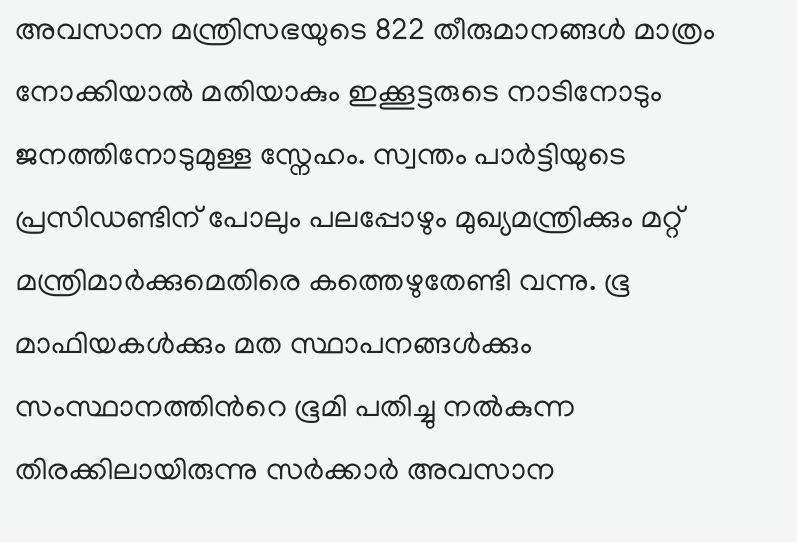അവസാന മന്ത്രിസഭയുടെ 822 തീരുമാനങ്ങൾ‍ മാത്രം നോക്കിയാൽ‍ മതിയാകും ഇക്കൂട്ടരുടെ നാടിനോടും ജനത്തിനോടുമുള്ള സ്നേഹം. സ്വന്തം പാർ‍ട്ടിയുടെ പ്രസിഡണ്ടിന് പോലും പലപ്പോഴും മുഖ്യമന്ത്രിക്കും മറ്റ് മന്ത്രിമാർ‍ക്കുമെതിരെ കത്തെഴുതേണ്ടി വന്നു. ഭൂ മാഫിയകൾ‍ക്കും മത സ്ഥാപനങ്ങൾ‍ക്കും സംസ്ഥാനത്തിന്‍റെ ഭൂമി പതിച്ചു നൽ‍കുന്ന തിരക്കിലായിരുന്നു സർ‍ക്കാർ‍ അവസാന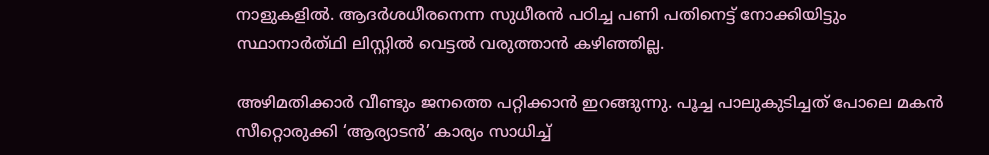നാളുകളിൽ‍. ആദർ‍ശധീരനെന്ന സുധീരൻ പഠിച്ച പണി പതിനെട്ട് നോക്കിയിട്ടും സ്ഥാനാർത്‍ഥി ലിസ്റ്റിൽ‍ വെട്ടൽ‍ വരുത്താൻ കഴിഞ്ഞില്ല.

അഴിമതിക്കാർ‍ വീണ്ടും ജനത്തെ പറ്റിക്കാൻ ഇറങ്ങുന്നു. പൂച്ച പാലുകുടിച്ചത് പോലെ മകൻ സീറ്റൊരുക്കി ‘ആര്യാടൻ’ കാര്യം സാധിച്ച്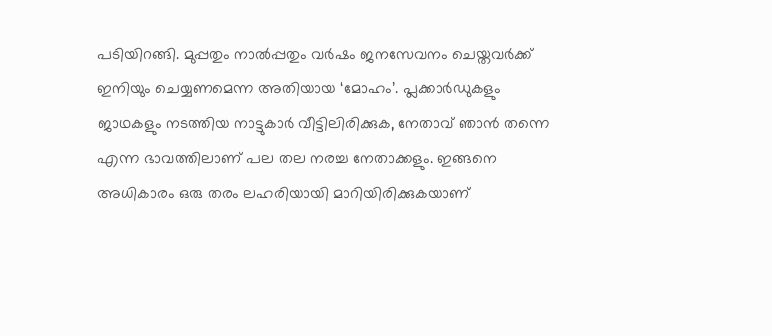പടിയിറങ്ങി. മുപ്പതും നാൽ‍പ്പതും വർഷം ജനസേവനം ചെയ്തവർ‍ക്ക് ഇനിയും ചെയ്യണമെന്ന അതിയായ ‘മോഹം’. പ്ലക്കാർ‍ഡുകളും ജാഥകളും നടത്തിയ നാട്ടുകാർ‍ വീട്ടിലിരിക്കുക, നേതാവ് ഞാൻ‍ തന്നെ എന്ന ഭാവത്തിലാണ് പല തല നരച്ച നേതാക്കളും. ഇങ്ങനെ അധികാരം ഒരു തരം ലഹരിയായി മാറിയിരിക്കുകയാണ്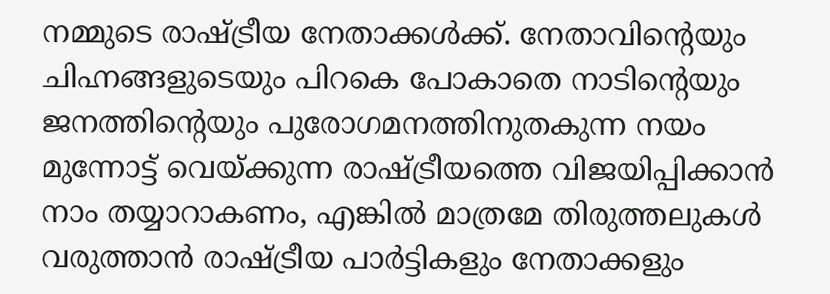നമ്മുടെ രാഷ്ട്രീയ നേതാക്കൾ‍ക്ക്. നേതാവിന്റെയും ചിഹ്നങ്ങളുടെയും പിറകെ പോകാതെ നാടിന്‍റെയും ജനത്തിന്റെയും പുരോഗമനത്തിനുതകുന്ന നയം മുന്നോട്ട് വെയ്ക്കുന്ന രാഷ്ട്രീയത്തെ വിജയിപ്പിക്കാൻ‍ നാം തയ്യാറാകണം, എങ്കിൽ‍ മാത്രമേ തിരുത്തലുകൾ‍ വരുത്താൻ രാഷ്ട്രീയ പാർ‍ട്ടികളും നേതാക്കളും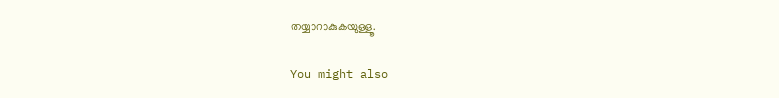തയ്യാറാകുകയുള്ളൂ.

You might also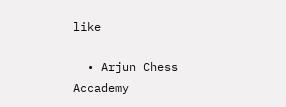like

  • Arjun Chess Accademy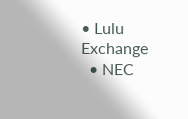• Lulu Exchange
  • NEC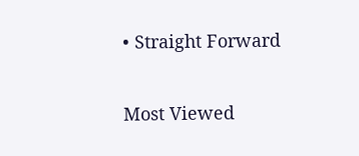• Straight Forward

Most Viewed